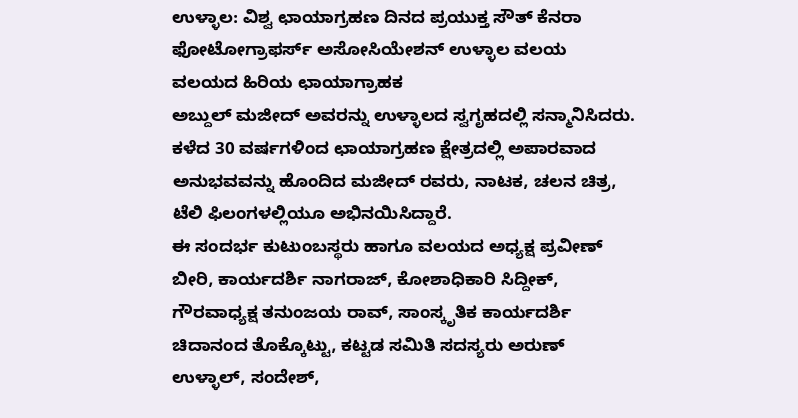ಉಳ್ಳಾಲ: ವಿಶ್ವ ಛಾಯಾಗ್ರಹಣ ದಿನದ ಪ್ರಯುಕ್ತ ಸೌತ್ ಕೆನರಾ ಫೋಟೋಗ್ರಾಫರ್ಸ್ ಅಸೋಸಿಯೇಶನ್ ಉಳ್ಳಾಲ ವಲಯ ವಲಯದ ಹಿರಿಯ ಛಾಯಾಗ್ರಾಹಕ
ಅಬ್ದುಲ್ ಮಜೀದ್ ಅವರನ್ನು ಉಳ್ಳಾಲದ ಸ್ವಗೃಹದಲ್ಲಿ ಸನ್ಮಾನಿಸಿದರು.
ಕಳೆದ 30 ವರ್ಷಗಳಿಂದ ಛಾಯಾಗ್ರಹಣ ಕ್ಷೇತ್ರದಲ್ಲಿ ಅಪಾರವಾದ ಅನುಭವವನ್ನು ಹೊಂದಿದ ಮಜೀದ್ ರವರು, ನಾಟಕ, ಚಲನ ಚಿತ್ರ, ಟೆಲಿ ಫಿಲಂಗಳಲ್ಲಿಯೂ ಅಭಿನಯಿಸಿದ್ದಾರೆ.
ಈ ಸಂದರ್ಭ ಕುಟುಂಬಸ್ಥರು ಹಾಗೂ ವಲಯದ ಅಧ್ಯಕ್ಷ ಪ್ರವೀಣ್ ಬೀರಿ, ಕಾರ್ಯದರ್ಶಿ ನಾಗರಾಜ್, ಕೋಶಾಧಿಕಾರಿ ಸಿದ್ದೀಕ್, ಗೌರವಾಧ್ಯಕ್ಷ ತನುಂಜಯ ರಾವ್, ಸಾಂಸ್ಕೃತಿಕ ಕಾರ್ಯದರ್ಶಿ ಚಿದಾನಂದ ತೊಕ್ಕೊಟ್ಟು, ಕಟ್ಟಡ ಸಮಿತಿ ಸದಸ್ಯರು ಅರುಣ್ ಉಳ್ಳಾಲ್, ಸಂದೇಶ್,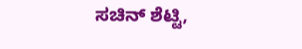ಸಚಿನ್ ಶೆಟ್ಟಿ,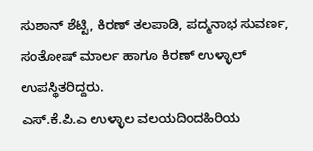ಸುಶಾನ್ ಶೆಟ್ಟಿ, ಕಿರಣ್ ತಲಪಾಡಿ, ಪದ್ಮನಾಭ ಸುವರ್ಣ, ಸಂತೋಷ್ ಮಾರ್ಲ ಹಾಗೂ ಕಿರಣ್ ಉಳ್ಳಾಲ್ ಉಪಸ್ಥಿತರಿದ್ದರು.
ಎಸ್.ಕೆ.ಪಿ.ಎ ಉಳ್ಳಾಲ ವಲಯದಿಂದಹಿರಿಯ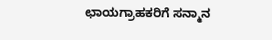ಛಾಯಗ್ರಾಹಕರಿಗೆ ಸನ್ಮಾನ